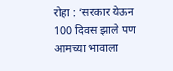रोहा : ‘सरकार येऊन 100 दिवस झाले पण आमच्या भावाला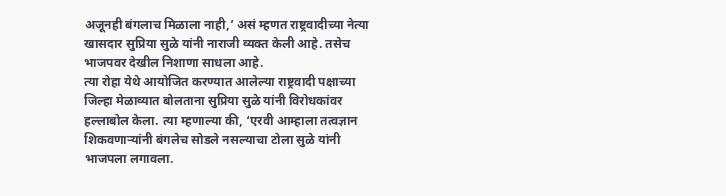अजूनही बंगलाच मिळाला नाही,’ असं म्हणत राष्ट्रवादीच्या नेत्या खासदार सुप्रिया सुळे यांनी नाराजी व्यक्त केली आहे. तसेच भाजपवर देखील निशाणा साधला आहे.
त्या रोहा येथे आयोजित करण्यात आलेल्या राष्ट्रवादी पक्षाच्या जिल्हा मेळाव्यात बोलताना सुप्रिया सुळे यांनी विरोधकांवर हल्लाबोल केला. त्या म्हणाल्या की, ‘एरवी आम्हाला तत्वज्ञान शिकवणाऱ्यांनी बंगलेच सोडले नसल्याचा टोला सुळे यांनी भाजपला लगावला.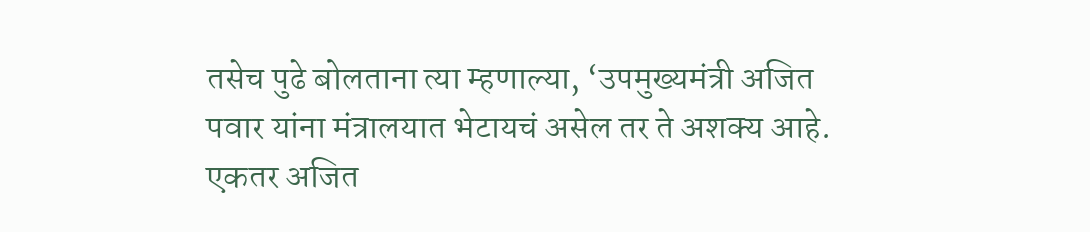तसेच पुढे बोलताना त्या म्हणाल्या, ‘उपमुख्यमंत्री अजित पवार यांना मंत्रालयात भेटायचं असेल तर ते अशक्य आहे. एकतर अजित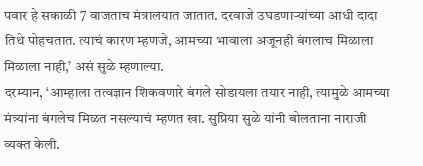पवार हे सकाळी 7 वाजताच मंत्रालयात जातात. दरवाजे उघडणाऱ्यांच्या आधी दादा तिथे पोहचतात. त्याचं कारण म्हणजे, आमच्या भावाला अजूनही बंगलाच मिळाला मिळाला नाही,’ असं सुळे म्हणाल्या.
दरम्यान, ‘आम्हाला तत्वज्ञान शिकवणारे बंगले सोडायला तयार नाही, त्यामुळे आमच्या मंत्र्यांना बंगलेच मिळत नसल्याचं म्हणत खा. सुप्रिया सुळे यांनी बोलताना नाराजी व्यक्त केली.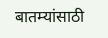बातम्यांसाठी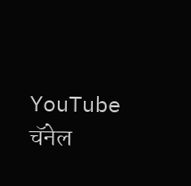YouTube चॅनेल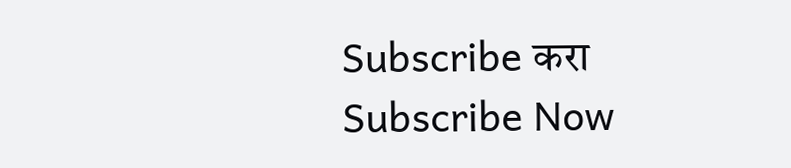Subscribe करा
Subscribe Now